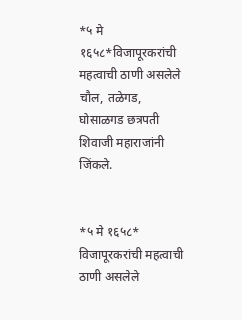*५ मे १६५८*विजापूरकरांची महत्वाची ठाणी असलेले चौल, तळेगड, घोसाळगड छत्रपती शिवाजी महाराजांनी जिंकले.


*५ मे १६५८*
विजापूरकरांची महत्वाची ठाणी असलेले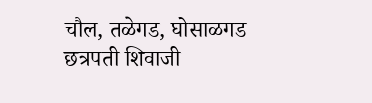चौल, तळेगड, घोसाळगड छत्रपती शिवाजी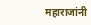महाराजांनी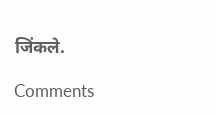जिंकले.

Comments